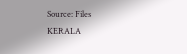Source: Files
KERALA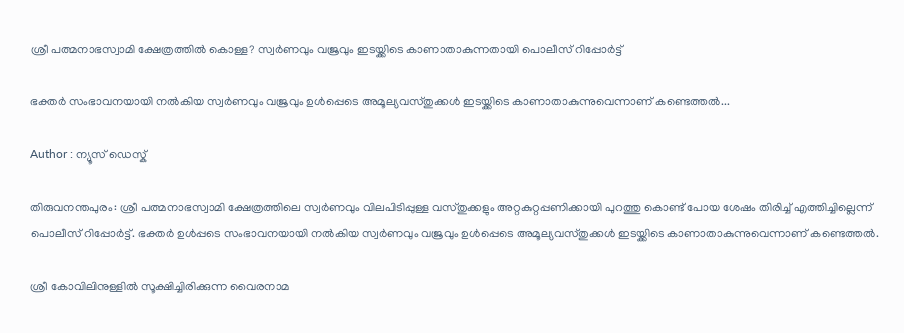ശ്രീ പത്മനാഭസ്വാമി ക്ഷേത്രത്തിൽ കൊള്ള? സ്വർണവും വജ്രവും ഇടയ്ക്കിടെ കാണാതാകുന്നതായി പൊലീസ് റിപ്പോർട്ട്

ഭക്തർ സംഭാവനയായി നൽകിയ സ്വർണവും വജ്രവും ഉള്‍പ്പെടെ അമൂല്യവസ്തുക്കൾ ഇടയ്ക്കിടെ കാണാതാകുന്നുവെന്നാണ് കണ്ടെത്തൽ...

Author : ന്യൂസ് ഡെസ്ക്

തിരുവനന്തപുരം: ശ്രീ പത്മനാഭസ്വാമി ക്ഷേത്രത്തിലെ സ്വർണവും വിലപിടിപ്പുള്ള വസ്തുക്കളും അറ്റകുറ്റപ്പണിക്കായി പുറത്തു കൊണ്ട് പോയ ശേഷം തിരിച്ച് എത്തിച്ചില്ലെന്ന് പൊലീസ് റിപ്പോർട്ട്. ഭക്തർ ഉള്‍പ്പടെ സംഭാവനയായി നൽകിയ സ്വർണവും വജ്രവും ഉള്‍പ്പെടെ അമൂല്യവസ്തുക്കൾ ഇടയ്ക്കിടെ കാണാതാകുന്നുവെന്നാണ് കണ്ടെത്തൽ.

ശ്രീ കോവിലിനുള്ളിൽ സൂക്ഷിച്ചിരിക്കുന്ന വൈരനാമ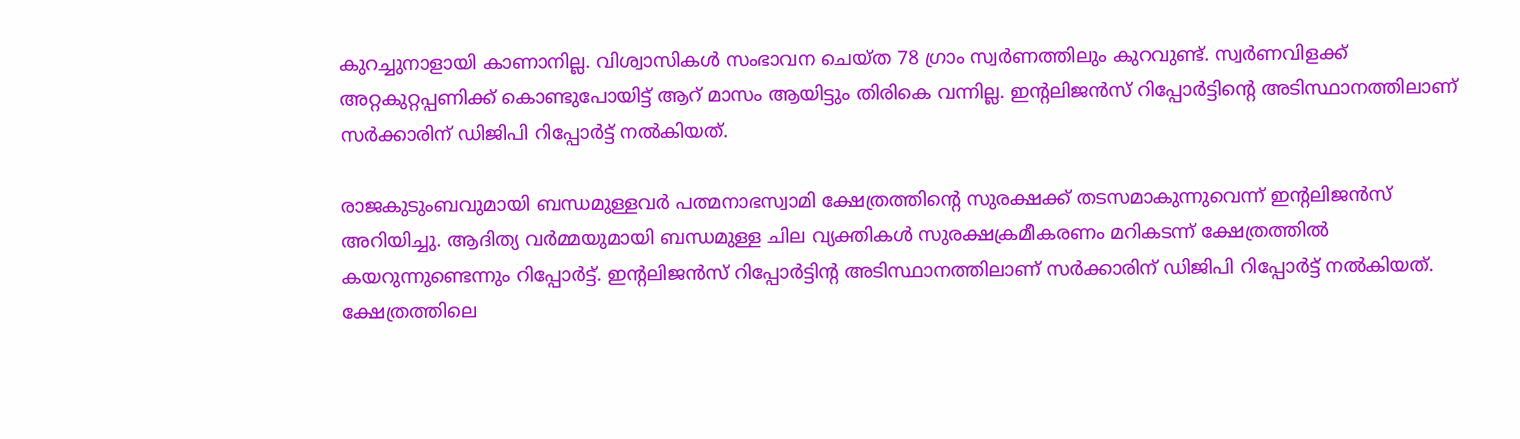കുറച്ചുനാളായി കാണാനില്ല. വിശ്വാസികൾ സംഭാവന ചെയ്ത 78 ഗ്രാം സ്വർണത്തിലും കുറവുണ്ട്. സ്വർണവിളക്ക് അറ്റകുറ്റപ്പണിക്ക് കൊണ്ടുപോയിട്ട് ആറ് മാസം ആയിട്ടും തിരികെ വന്നില്ല. ഇന്റലിജൻസ് റിപ്പോർട്ടിന്റെ അടിസ്ഥാനത്തിലാണ് സർക്കാരിന് ഡിജിപി റിപ്പോർട്ട് നൽകിയത്.

രാജകുടുംബവുമായി ബന്ധമുള്ളവർ പത്മനാഭസ്വാമി ക്ഷേത്രത്തിൻ്റെ സുരക്ഷക്ക് തടസമാകുന്നുവെന്ന് ഇൻ്റലിജൻസ് അറിയിച്ചു. ആദിത്യ വർമ്മയുമായി ബന്ധമുള്ള ചില വ്യക്തികൾ സുരക്ഷക്രമീകരണം മറികടന്ന് ക്ഷേത്രത്തിൽ കയറുന്നുണ്ടെന്നും റിപ്പോർട്ട്. ഇൻ്റലിജൻസ് റിപ്പോർട്ടിൻ്റ അടിസ്ഥാനത്തിലാണ് സർക്കാരിന് ഡിജിപി റിപ്പോർട്ട് നൽകിയത്. ക്ഷേത്രത്തിലെ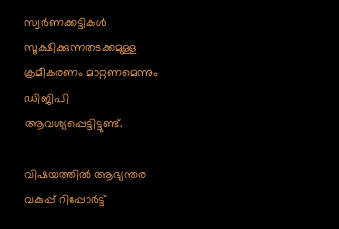സ്വർണക്കട്ടികൾ സൂക്ഷിക്കുന്നതടക്കമുള്ള ക്രമീകരണം മാറ്റണമെന്നും ഡിജിപി ആവശ്യപ്പെട്ടിട്ടുണ്ട്.

വിഷയത്തിൽ ആഭ്യന്തര വകുപ്പ് റിപ്പോർട്ട്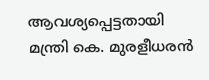ആവശ്യപ്പെട്ടതായി മന്ത്രി കെ. മുരളീധരൻ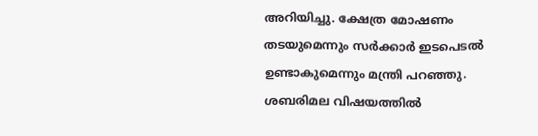അറിയിച്ചു. ക്ഷേത്ര മോഷണം തടയുമെന്നും സർക്കാർ ഇടപെടൽ ഉണ്ടാകുമെന്നും മന്ത്രി പറഞ്ഞു. ശബരിമല വിഷയത്തിൽ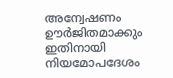അന്വേഷണം ഊർജിതമാക്കും ഇതിനായി നിയമോപദേശം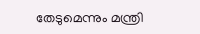തേടുമെന്നും മന്ത്രി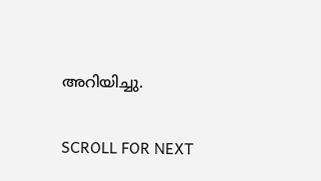അറിയിച്ചു.

SCROLL FOR NEXT